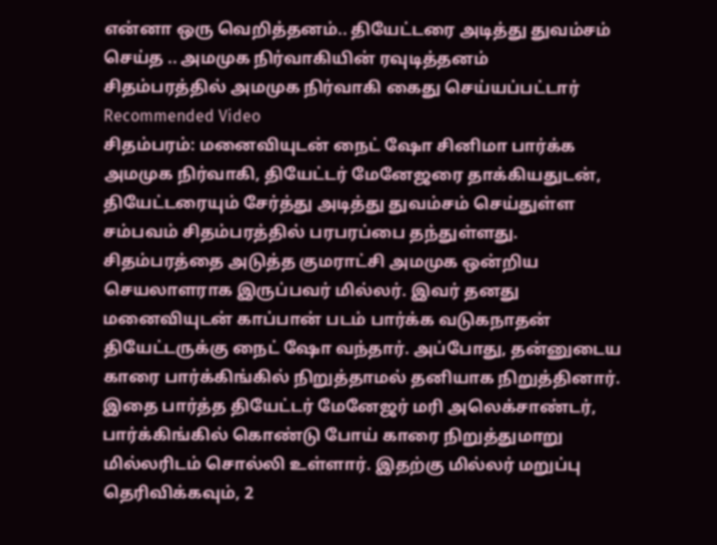என்னா ஒரு வெறித்தனம்.. தியேட்டரை அடித்து துவம்சம் செய்த .. அமமுக நிர்வாகியின் ரவுடித்தனம்
சிதம்பரத்தில் அமமுக நிர்வாகி கைது செய்யப்பட்டார்
Recommended Video
சிதம்பரம்: மனைவியுடன் நைட் ஷோ சினிமா பார்க்க அமமுக நிர்வாகி, தியேட்டர் மேனேஜரை தாக்கியதுடன், தியேட்டரையும் சேர்த்து அடித்து துவம்சம் செய்துள்ள சம்பவம் சிதம்பரத்தில் பரபரப்பை தந்துள்ளது.
சிதம்பரத்தை அடுத்த குமராட்சி அமமுக ஒன்றிய செயலாளராக இருப்பவர் மில்லர். இவர் தனது மனைவியுடன் காப்பான் படம் பார்க்க வடுகநாதன் தியேட்டருக்கு நைட் ஷோ வந்தார். அப்போது, தன்னுடைய காரை பார்க்கிங்கில் நிறுத்தாமல் தனியாக நிறுத்தினார்.
இதை பார்த்த தியேட்டர் மேனேஜர் மரி அலெக்சாண்டர், பார்க்கிங்கில் கொண்டு போய் காரை நிறுத்துமாறு மில்லரிடம் சொல்லி உள்ளார். இதற்கு மில்லர் மறுப்பு தெரிவிக்கவும், 2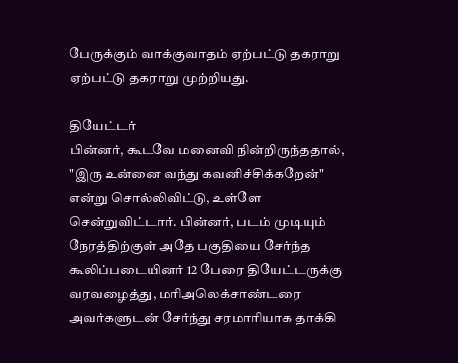பேருக்கும் வாக்குவாதம் ஏற்பட்டு தகராறு ஏற்பட்டு தகராறு முற்றியது.

தியேட்டர்
பின்னர், கூடவே மனைவி நின்றிருந்ததால், "இரு உன்னை வந்து கவனிச்சிக்கறேன்" என்று சொல்லிவிட்டு, உள்ளே சென்றுவிட்டார். பின்னர், படம் முடியும் நேரத்திற்குள் அதே பகுதியை சேர்ந்த கூலிப்படையினர் 12 பேரை தியேட்டருக்கு வரவழைத்து, மரிஅலெக்சாண்டரை அவர்களுடன் சேர்ந்து சரமாரியாக தாக்கி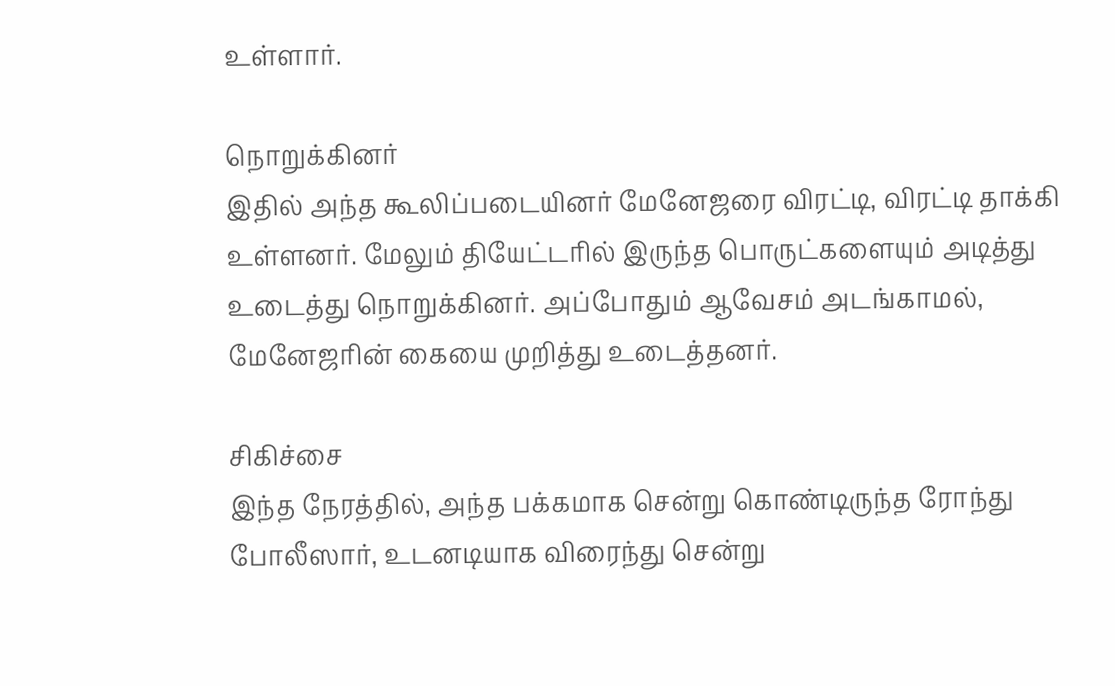உள்ளார்.

நொறுக்கினர்
இதில் அந்த கூலிப்படையினர் மேனேஜரை விரட்டி, விரட்டி தாக்கி உள்ளனர். மேலும் தியேட்டரில் இருந்த பொருட்களையும் அடித்து உடைத்து நொறுக்கினர். அப்போதும் ஆவேசம் அடங்காமல், மேனேஜரின் கையை முறித்து உடைத்தனர்.

சிகிச்சை
இந்த நேரத்தில், அந்த பக்கமாக சென்று கொண்டிருந்த ரோந்து போலீஸார், உடனடியாக விரைந்து சென்று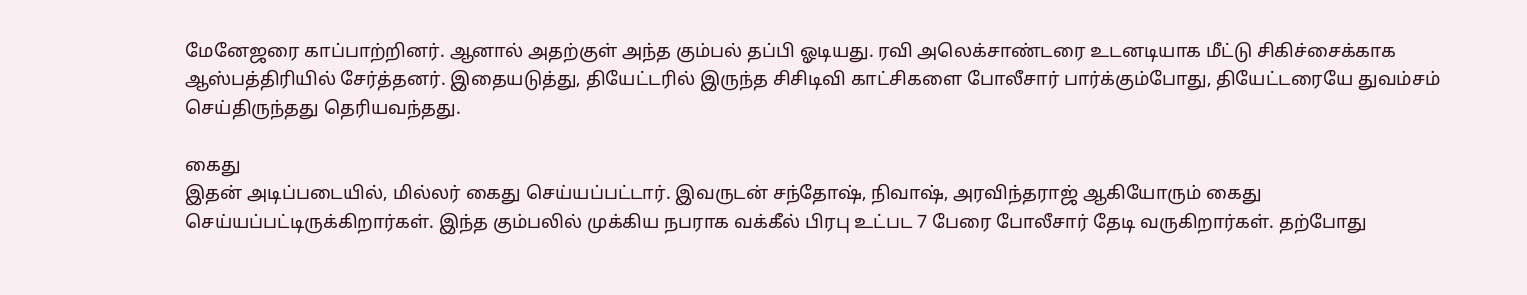மேனேஜரை காப்பாற்றினர். ஆனால் அதற்குள் அந்த கும்பல் தப்பி ஓடியது. ரவி அலெக்சாண்டரை உடனடியாக மீட்டு சிகிச்சைக்காக ஆஸ்பத்திரியில் சேர்த்தனர். இதையடுத்து, தியேட்டரில் இருந்த சிசிடிவி காட்சிகளை போலீசார் பார்க்கும்போது, தியேட்டரையே துவம்சம் செய்திருந்தது தெரியவந்தது.

கைது
இதன் அடிப்படையில், மில்லர் கைது செய்யப்பட்டார். இவருடன் சந்தோஷ், நிவாஷ், அரவிந்தராஜ் ஆகியோரும் கைது செய்யப்பட்டிருக்கிறார்கள். இந்த கும்பலில் முக்கிய நபராக வக்கீல் பிரபு உட்பட 7 பேரை போலீசார் தேடி வருகிறார்கள். தற்போது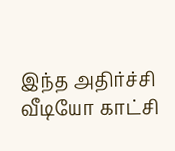இந்த அதிர்ச்சி வீடியோ காட்சி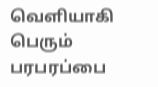வெளியாகி பெரும் பரபரப்பை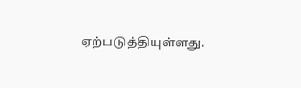ஏற்படுத்தியுள்ளது.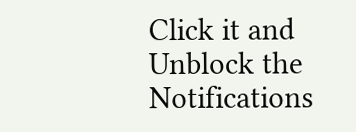Click it and Unblock the Notifications